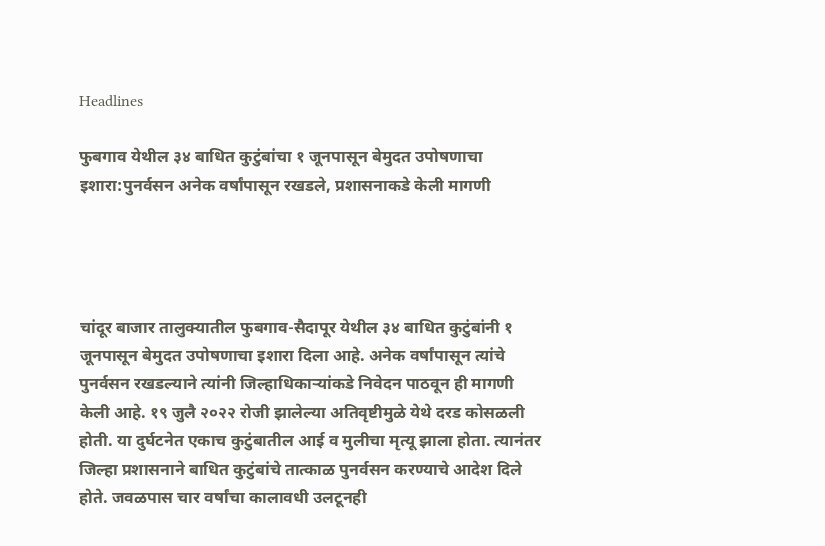Headlines

फुबगाव येथील ३४ बाधित कुटुंबांचा १ जूनपासून बेमुदत उपोषणाचा इशारा:पुनर्वसन अनेक वर्षांपासून रखडले, प्रशासनाकडे केली मागणी




चांदूर बाजार तालुक्यातील फुबगाव-सैदापूर येथील ३४ बाधित कुटुंबांनी १ जूनपासून बेमुदत उपोषणाचा इशारा दिला आहे. अनेक वर्षांपासून त्यांचे पुनर्वसन रखडल्याने त्यांनी जिल्हाधिकाऱ्यांकडे निवेदन पाठवून ही मागणी केली आहे. १९ जुलै २०२२ रोजी झालेल्या अतिवृष्टीमुळे येथे दरड कोसळली होती. या दुर्घटनेत एकाच कुटुंबातील आई व मुलीचा मृत्यू झाला होता. त्यानंतर जिल्हा प्रशासनाने बाधित कुटुंबांचे तात्काळ पुनर्वसन करण्याचे आदेश दिले होते. जवळपास चार वर्षांचा कालावधी उलटूनही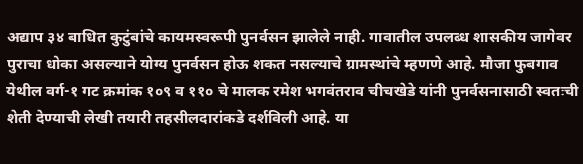अद्याप ३४ बाधित कुटुंबांचे कायमस्वरूपी पुनर्वसन झालेले नाही. गावातील उपलब्ध शासकीय जागेवर पुराचा धोका असल्याने योग्य पुनर्वसन होऊ शकत नसल्याचे ग्रामस्थांचे म्हणणे आहे. मौजा फुबगाव येथील वर्ग-१ गट क्रमांक १०९ व ११० चे मालक रमेश भगवंतराव चीचखेडे यांनी पुनर्वसनासाठी स्वतःची शेती देण्याची लेखी तयारी तहसीलदारांकडे दर्शविली आहे. या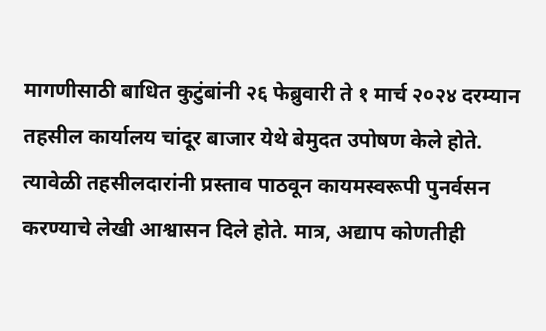मागणीसाठी बाधित कुटुंबांनी २६ फेब्रुवारी ते १ मार्च २०२४ दरम्यान तहसील कार्यालय चांदूर बाजार येथे बेमुदत उपोषण केले होते. त्यावेळी तहसीलदारांनी प्रस्ताव पाठवून कायमस्वरूपी पुनर्वसन करण्याचे लेखी आश्वासन दिले होते. मात्र, अद्याप कोणतीही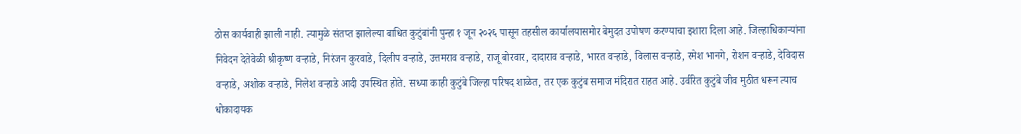ठोस कार्यवाही झाली नाही. त्यामुळे संतप्त झालेल्या बाधित कुटुंबांनी पुन्हा १ जून २०२६ पासून तहसील कार्यालयासमोर बेमुदत उपोषण करण्याचा इशारा दिला आहे. जिल्हाधिकाऱ्यांना निवेदन देतेवेळी श्रीकृष्ण वऱ्हाडे, निरंजन कुरवाडे, दिलीप वऱ्हाडे, उत्तमराव वऱ्हाडे, राजू बोरवार, दादाराव वऱ्हाडे, भारत वऱ्हाडे, विलास वऱ्हाडे, रमेश भानगे, रोशन वऱ्हाडे, देविदास वऱ्हाडे, अशोक वऱ्हाडे, निलेश वऱ्हाडे आदी उपस्थित होते. सध्या काही कुटुंबे जिल्हा परिषद शाळेत, तर एक कुटुंब समाज मंदिरात राहत आहे. उर्वरित कुटुंबे जीव मुठीत धरून त्याच धोकादायक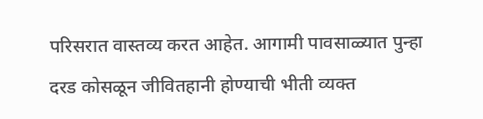परिसरात वास्तव्य करत आहेत. आगामी पावसाळ्यात पुन्हा दरड कोसळून जीवितहानी होण्याची भीती व्यक्त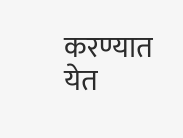करण्यात येत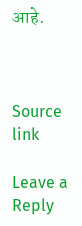आहे.



Source link

Leave a Reply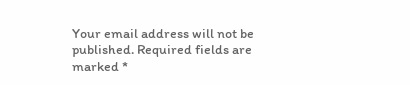Your email address will not be published. Required fields are marked *